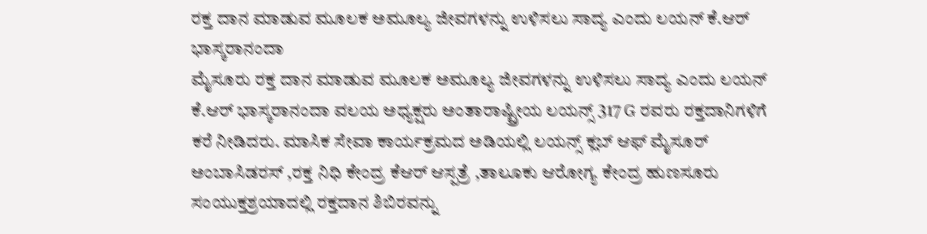ರಕ್ತ ದಾನ ಮಾಡುವ ಮೂಲಕ ಅಮೂಲ್ಯ ಜೀವಗಳನ್ನು ಉಳಿಸಲು ಸಾದ್ಯ ಎಂದು ಲಯನ್ ಕೆ.ಆರ್ ಭಾಸ್ಕರಾನಂದಾ
ಮೈಸೂರು ರಕ್ತ ದಾನ ಮಾಡುವ ಮೂಲಕ ಅಮೂಲ್ಯ ಜೀವಗಳನ್ನು ಉಳಿಸಲು ಸಾದ್ಯ ಎಂದು ಲಯನ್ ಕೆ.ಆರ್ ಭಾಸ್ಕರಾನಂದಾ ವಲಯ ಅಧ್ಯಕ್ಷರು ಅಂತಾರಾಷ್ಟ್ರೀಯ ಲಯನ್ಸ್ 317 G ರವರು ರಕ್ತದಾನಿಗಳಿಗೆ ಕರೆ ನೀಡಿದರು. ಮಾಸಿಕ ಸೇವಾ ಕಾರ್ಯಕ್ರಮದ ಅಡಿಯಲ್ಲಿ ಲಯನ್ಸ್ ಕ್ಲಬ್ ಆಫ್ ಮೈಸೂರ್ ಅಂಬಾಸಿಡರಸ್ ,ರಕ್ತ ನಿಧಿ ಕೇಂದ್ರ ಕೆಆರ್ ಆಸ್ಪತ್ರೆ ,ತಾಲೂಕು ಆರೋಗ್ಯ ಕೇಂದ್ರ ಹುಣಸೂರು ಸಂಯುಕ್ತಶ್ರಯಾದಲ್ಲಿ ರಕ್ತದಾನ ಶಿಬಿರವನ್ನು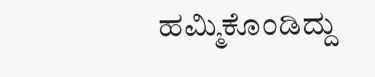ಹಮ್ಮಿಕೊಂಡಿದ್ದು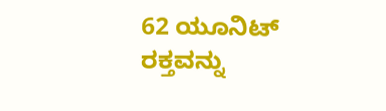62 ಯೂನಿಟ್ ರಕ್ತವನ್ನು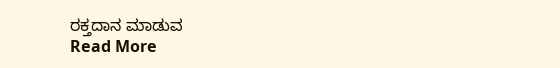ರಕ್ತದಾನ ಮಾಡುವ
Read More